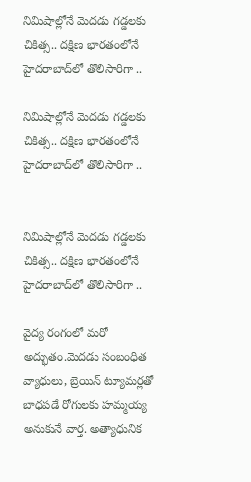నిమిషాల్లోనే మెదడు గడ్డలకు చికిత్స.. దక్షిణ భారతంలోనే హైదరాబాద్‌లో తొలిసారిగా ..

నిమిషాల్లోనే మెదడు గడ్డలకు చికిత్స.. దక్షిణ భారతంలోనే హైదరాబాద్‌లో తొలిసారిగా ..


నిమిషాల్లోనే మెదడు గడ్డలకు చికిత్స.. దక్షిణ భారతంలోనే హైదరాబాద్‌లో తొలిసారిగా ..

వైద్య రంగంలో మరో అద్భుతం.మెదడు సంబంధిత వ్యాధులు, బ్రెయిన్ ట్యూమర్లతో బాధపడే రోగులకు హమ్మయ్య అనుకునే వార్త. అత్యాధునిక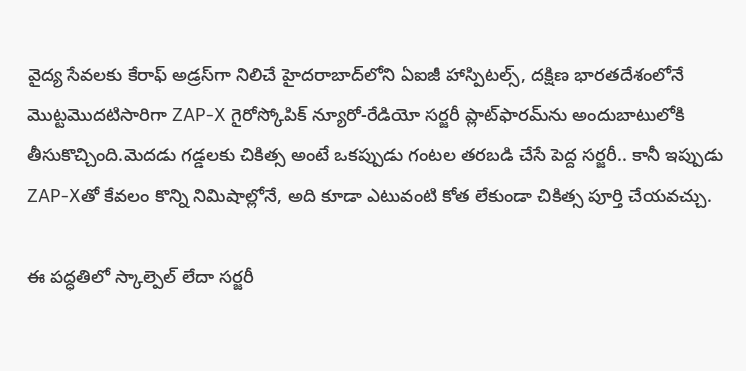వైద్య సేవలకు కేరాఫ్ అడ్రస్‌గా నిలిచే హైదరాబాద్‌లోని ఏఐజీ హాస్పిటల్స్, దక్షిణ భారతదేశంలోనే మొట్టమొదటిసారిగా ZAP-X గైరోస్కోపిక్ న్యూరో-రేడియో సర్జరీ ప్లాట్‌ఫారమ్‌ను అందుబాటులోకి తీసుకొచ్చింది.మెదడు గడ్డలకు చికిత్స అంటే ఒకప్పుడు గంటల తరబడి చేసే పెద్ద సర్జరీ.. కానీ ఇప్పుడు ZAP-Xతో కేవలం కొన్ని నిమిషాల్లోనే, అది కూడా ఎటువంటి కోత లేకుండా చికిత్స పూర్తి చేయవచ్చు.

ఈ పద్ధతిలో స్కాల్పెల్ లేదా సర్జరీ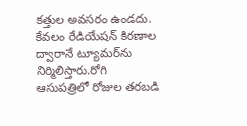కత్తుల అవసరం ఉండదు. కేవలం రేడియేషన్ కిరణాల ద్వారానే ట్యూమర్‌ను నిర్మిలిస్తారు.రోగి ఆసుపత్రిలో రోజుల తరబడి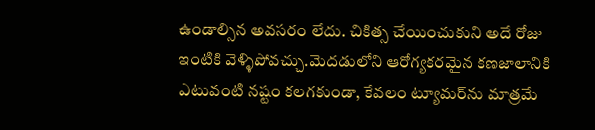ఉండాల్సిన అవసరం లేదు. చికిత్స చేయించుకుని అదే రోజు ఇంటికి వెళ్ళిపోవచ్చు.మెదడులోని ఆరోగ్యకరమైన కణజాలానికి ఎటువంటి నష్టం కలగకుండా, కేవలం ట్యూమర్‌ను మాత్రమే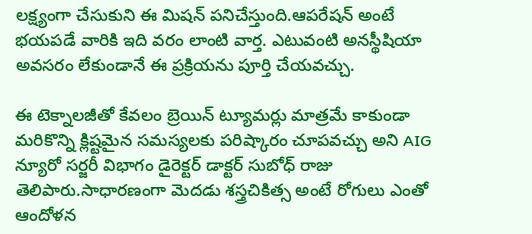లక్ష్యంగా చేసుకుని ఈ మిషన్ పనిచేస్తుంది.ఆపరేషన్ అంటే భయపడే వారికి ఇది వరం లాంటి వార్త. ఎటువంటి అనస్థీషియా అవసరం లేకుండానే ఈ ప్రక్రియను పూర్తి చేయవచ్చు.

ఈ టెక్నాలజీతో కేవలం బ్రెయిన్ ట్యూమర్లు మాత్రమే కాకుండా మరికొన్ని క్లిష్టమైన సమస్యలకు పరిష్కారం చూపవచ్చు అని AIG న్యూరో సర్జరీ విభాగం డైరెక్టర్ డాక్టర్ సుబోధ్ రాజు తెలిపారు.సాధారణంగా మెదడు శస్త్రచికిత్స అంటే రోగులు ఎంతో ఆందోళన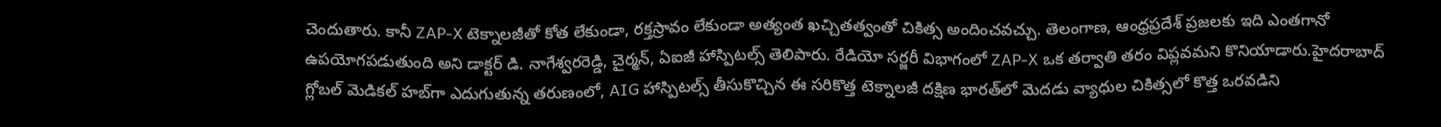చెందుతారు. కానీ ZAP-X టెక్నాలజీతో కోత లేకుండా, రక్తస్రావం లేకుండా అత్యంత ఖచ్చితత్వంతో చికిత్స అందించవచ్చు. తెలంగాణ, ఆంధ్రప్రదేశ్ ప్రజలకు ఇది ఎంతగానో ఉపయోగపడుతుంది అని డాక్టర్ డి. నాగేశ్వరరెడ్డి, చైర్మన్, ఏఐజీ హాస్పిటల్స్ తెలిపారు. రేడియో సర్జరీ విభాగంలో ZAP-X ఒక తర్వాతి తరం విప్లవమని కొనియాడారు.హైదరాబాద్‌ గ్లోబల్ మెడికల్ హబ్‌గా ఎదుగుతున్న తరుణంలో, AIG హాస్పిటల్స్ తీసుకొచ్చిన ఈ సరికొత్త టెక్నాలజీ దక్షిణ భారత్‌లో మెదడు వ్యాధుల చికిత్సలో కొత్త ఒరవడిని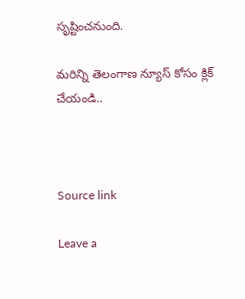సృష్టించనుంది.

మరిన్ని తెలంగాణ న్యూస్ కోసం క్లిక్ చేయండి..



Source link

Leave a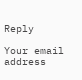Reply

Your email address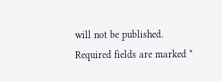will not be published. Required fields are marked *